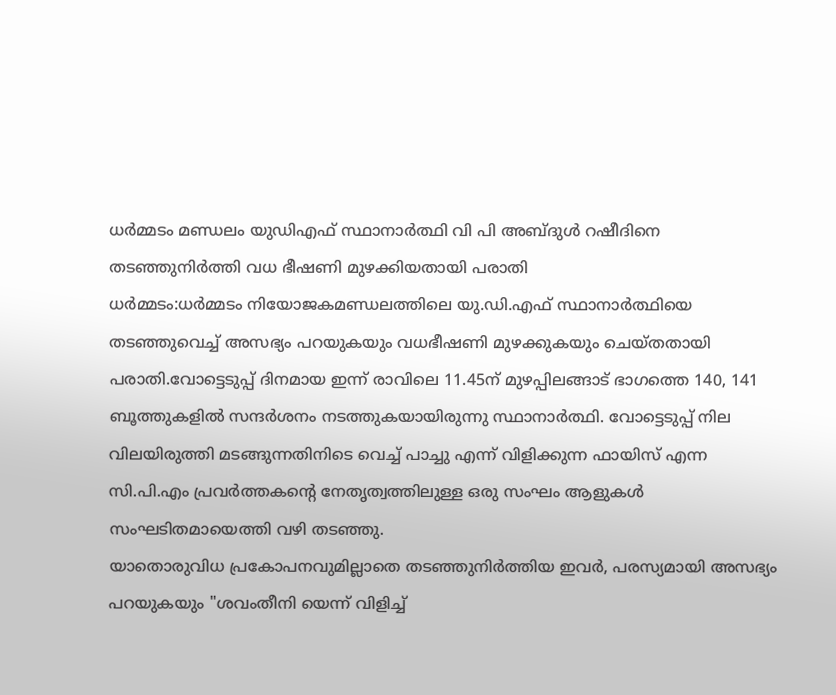ധർമ്മടം മണ്ഡലം യുഡിഎഫ് സ്ഥാനാർത്ഥി വി പി അബ്ദുൾ റഷീദിനെ തടഞ്ഞുനിർത്തി വധ ഭീഷണി മുഴക്കിയതായി പരാതി
ധർമ്മടം:ധർമ്മടം നിയോജകമണ്ഡലത്തിലെ യു.ഡി.എഫ് സ്ഥാനാർത്ഥിയെ തടഞ്ഞുവെച്ച് അസഭ്യം പറയുകയും വധഭീഷണി മുഴക്കുകയും ചെയ്തതായി പരാതി.വോട്ടെടുപ്പ് ദിനമായ ഇന്ന് രാവിലെ 11.45ന് മുഴപ്പിലങ്ങാട് ഭാഗത്തെ 140, 141 ബൂത്തുകളിൽ സന്ദർശനം നടത്തുകയായിരുന്നു സ്ഥാനാർത്ഥി. വോട്ടെടുപ്പ് നില വിലയിരുത്തി മടങ്ങുന്നതിനിടെ വെച്ച് പാച്ചു എന്ന് വിളിക്കുന്ന ഫായിസ് എന്ന സി.പി.എം പ്രവർത്തകന്റെ നേതൃത്വത്തിലുള്ള ഒരു സംഘം ആളുകൾ സംഘടിതമായെത്തി വഴി തടഞ്ഞു.
യാതൊരുവിധ പ്രകോപനവുമില്ലാതെ തടഞ്ഞുനിർത്തിയ ഇവർ, പരസ്യമായി അസഭ്യം പറയുകയും "ശവംതീനി യെന്ന് വിളിച്ച്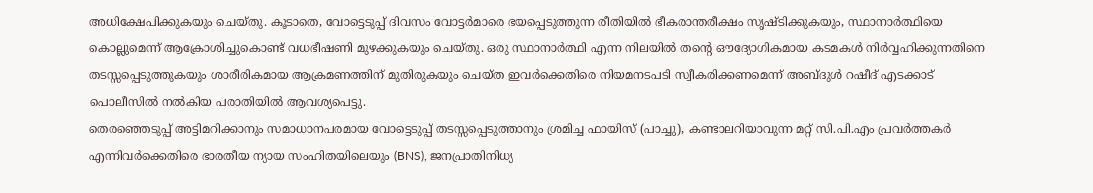അധിക്ഷേപിക്കുകയും ചെയ്തു. കൂടാതെ, വോട്ടെടുപ്പ് ദിവസം വോട്ടർമാരെ ഭയപ്പെടുത്തുന്ന രീതിയിൽ ഭീകരാന്തരീക്ഷം സൃഷ്ടിക്കുകയും, സ്ഥാനാർത്ഥിയെ കൊല്ലുമെന്ന് ആക്രോശിച്ചുകൊണ്ട് വധഭീഷണി മുഴക്കുകയും ചെയ്തു. ഒരു സ്ഥാനാർത്ഥി എന്ന നിലയിൽ തൻ്റെ ഔദ്യോഗികമായ കടമകൾ നിർവ്വഹിക്കുന്നതിനെ തടസ്സപ്പെടുത്തുകയും ശാരീരികമായ ആക്രമണത്തിന് മുതിരുകയും ചെയ്ത ഇവർക്കെതിരെ നിയമനടപടി സ്വീകരിക്കണമെന്ന് അബ്ദുൾ റഷീദ് എടക്കാട് പൊലീസിൽ നൽകിയ പരാതിയിൽ ആവശ്യപെട്ടു.
തെരഞ്ഞെടുപ്പ് അട്ടിമറിക്കാനും സമാധാനപരമായ വോട്ടെടുപ്പ് തടസ്സപ്പെടുത്താനും ശ്രമിച്ച ഫായിസ് (പാച്ചു), കണ്ടാലറിയാവുന്ന മറ്റ് സി.പി.എം പ്രവർത്തകർ എന്നിവർക്കെതിരെ ഭാരതീയ ന്യായ സംഹിതയിലെയും (BNS), ജനപ്രാതിനിധ്യ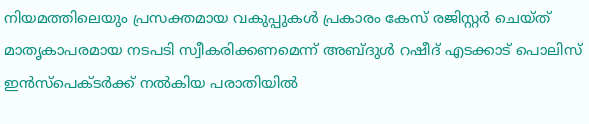നിയമത്തിലെയും പ്രസക്തമായ വകുപ്പുകൾ പ്രകാരം കേസ് രജിസ്റ്റർ ചെയ്ത് മാതൃകാപരമായ നടപടി സ്വീകരിക്കണമെന്ന് അബ്ദുൾ റഷീദ് എടക്കാട് പൊലിസ് ഇൻസ്പെക്ടർക്ക് നൽകിയ പരാതിയിൽ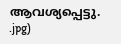ആവശ്യപ്പെട്ടു.
.jpg)